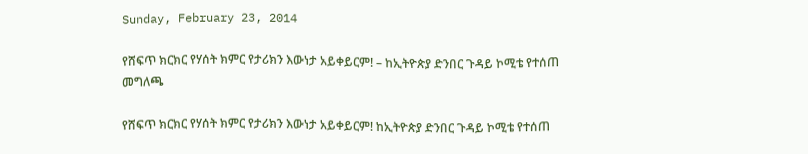Sunday, February 23, 2014

የሸፍጥ ክርክር የሃሰት ክምር የታሪክን እውነታ አይቀይርም! – ከኢትዮጵያ ድንበር ጉዳይ ኮሚቴ የተሰጠ መግለጫ

የሸፍጥ ክርክር የሃሰት ክምር የታሪክን እውነታ አይቀይርም! ከኢትዮጵያ ድንበር ጉዳይ ኮሚቴ የተሰጠ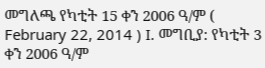መግለጫ የካቲት 15 ቀን 2006 ዓ/ም ( February 22, 2014 ) I. መግቢያ: የካቲት 3 ቀን 2006 ዓ/ም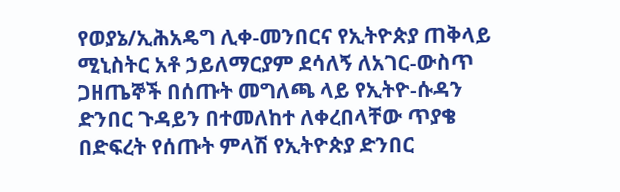የወያኔ/ኢሕአዴግ ሊቀ-መንበርና የኢትዮጵያ ጠቅላይ ሚኒስትር አቶ ኃይለማርያም ደሳለኝ ለአገር-ውስጥ ጋዘጤኞች በሰጡት መግለጫ ላይ የኢትዮ-ሱዳን ድንበር ጉዳይን በተመለከተ ለቀረበላቸው ጥያቄ በድፍረት የሰጡት ምላሽ የኢትዮጵያ ድንበር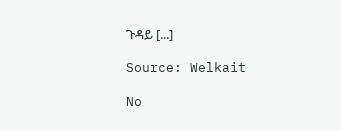ጉዳይ [...]

Source: Welkait

No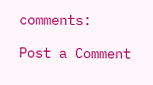comments:

Post a Comment